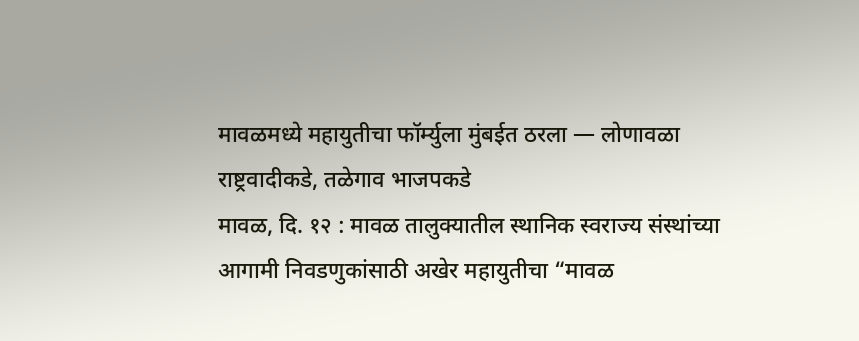मावळमध्ये महायुतीचा फॉर्म्युला मुंबईत ठरला — लोणावळा राष्ट्रवादीकडे, तळेगाव भाजपकडे
मावळ, दि. १२ : मावळ तालुक्यातील स्थानिक स्वराज्य संस्थांच्या आगामी निवडणुकांसाठी अखेर महायुतीचा “मावळ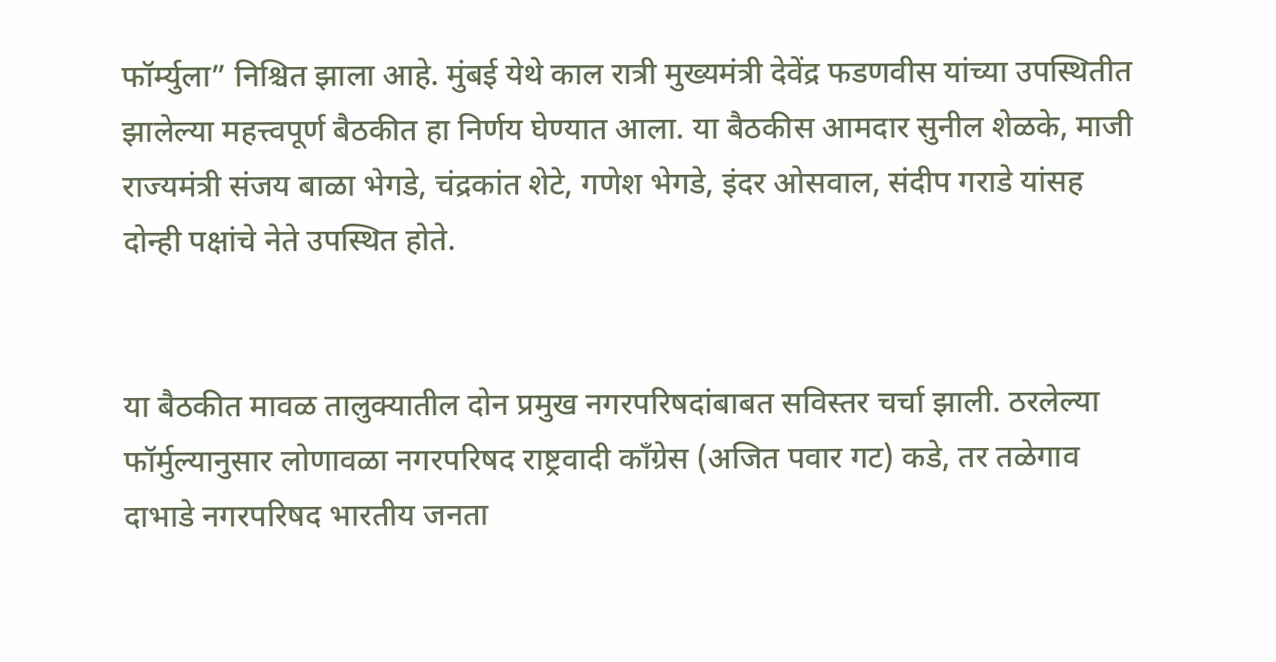फॉर्म्युला” निश्चित झाला आहे. मुंबई येथे काल रात्री मुख्यमंत्री देवेंद्र फडणवीस यांच्या उपस्थितीत झालेल्या महत्त्वपूर्ण बैठकीत हा निर्णय घेण्यात आला. या बैठकीस आमदार सुनील शेळके, माजी राज्यमंत्री संजय बाळा भेगडे, चंद्रकांत शेटे, गणेश भेगडे, इंदर ओसवाल, संदीप गराडे यांसह दोन्ही पक्षांचे नेते उपस्थित होते.


या बैठकीत मावळ तालुक्यातील दोन प्रमुख नगरपरिषदांबाबत सविस्तर चर्चा झाली. ठरलेल्या फॉर्मुल्यानुसार लोणावळा नगरपरिषद राष्ट्रवादी काँग्रेस (अजित पवार गट) कडे, तर तळेगाव दाभाडे नगरपरिषद भारतीय जनता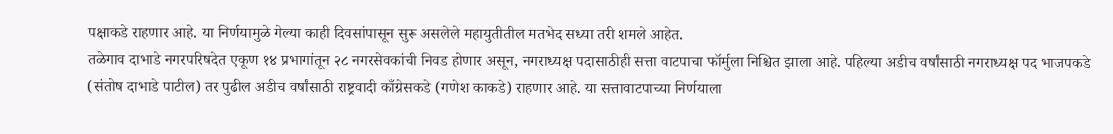पक्षाकडे राहणार आहे. या निर्णयामुळे गेल्या काही दिवसांपासून सुरू असलेले महायुतीतील मतभेद सध्या तरी शमले आहेत.
तळेगाव दाभाडे नगरपरिषदेत एकूण १४ प्रभागांतून २८ नगरसेवकांची निवड होणार असून, नगराध्यक्ष पदासाठीही सत्ता वाटपाचा फॉर्मुला निश्चित झाला आहे. पहिल्या अडीच वर्षांसाठी नगराध्यक्ष पद भाजपकडे (संतोष दाभाडे पाटील) तर पुढील अडीच वर्षांसाठी राष्ट्रवादी काँग्रेसकडे (गणेश काकडे) राहणार आहे. या सत्तावाटपाच्या निर्णयाला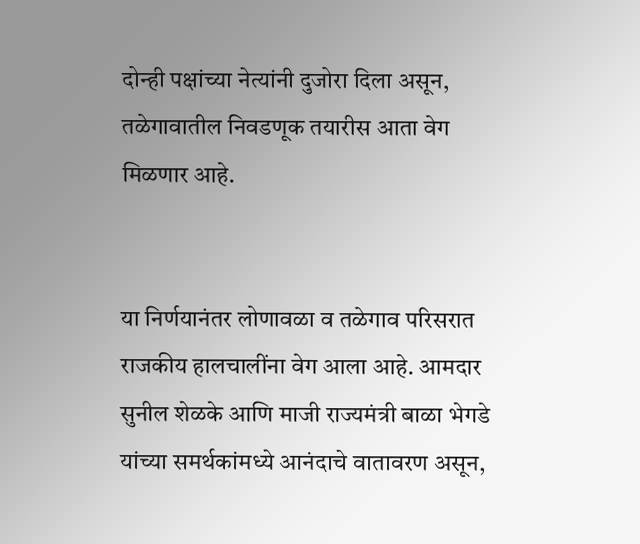दोन्ही पक्षांच्या नेत्यांनी दुजोरा दिला असून, तळेगावातील निवडणूक तयारीस आता वेग मिळणार आहे.


या निर्णयानंतर लोणावळा व तळेगाव परिसरात राजकीय हालचालींना वेग आला आहे. आमदार सुनील शेळके आणि माजी राज्यमंत्री बाळा भेगडे यांच्या समर्थकांमध्ये आनंदाचे वातावरण असून,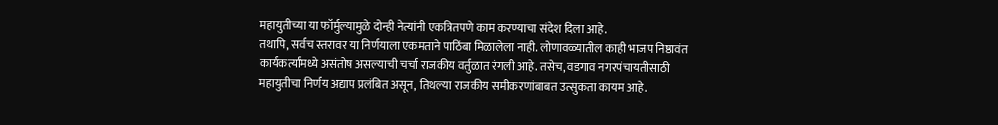महायुतीच्या या फॉर्मुल्यामुळे दोन्ही नेत्यांनी एकत्रितपणे काम करण्याचा संदेश दिला आहे.
तथापि, सर्वच स्तरावर या निर्णयाला एकमताने पाठिंबा मिळालेला नाही. लोणावळ्यातील काही भाजप निष्ठावंत कार्यकर्त्यांमध्ये असंतोष असल्याची चर्चा राजकीय वर्तुळात रंगली आहे. तसेच, वडगाव नगरपंचायतीसाठी महायुतीचा निर्णय अद्याप प्रलंबित असून, तिथल्या राजकीय समीकरणांबाबत उत्सुकता कायम आहे.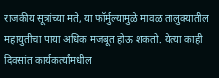राजकीय सूत्रांच्या मते, या फॉर्मुल्यामुळे मावळ तालुक्यातील महायुतीचा पाया अधिक मजबूत होऊ शकतो. येत्या काही दिवसांत कार्यकर्त्यांमधील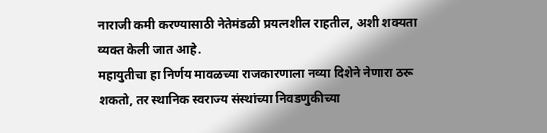नाराजी कमी करण्यासाठी नेतेमंडळी प्रयत्नशील राहतील, अशी शक्यता व्यक्त केली जात आहे.
महायुतीचा हा निर्णय मावळच्या राजकारणाला नव्या दिशेने नेणारा ठरू शकतो, तर स्थानिक स्वराज्य संस्थांच्या निवडणुकीच्या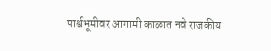पार्श्वभूमीवर आगामी काळात नवे राजकीय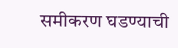समीकरण घडण्याची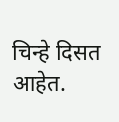चिन्हे दिसत आहेत.